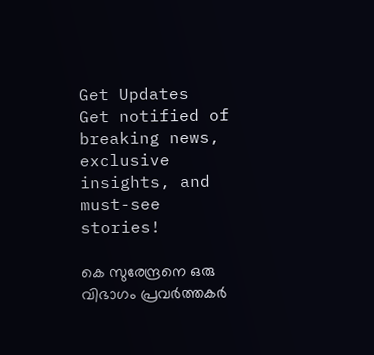Get Updates
Get notified of breaking news, exclusive insights, and must-see stories!

കെ സുരേന്ദ്രനെ ഒരു വിഭാഗം പ്രവര്‍ത്തകര്‍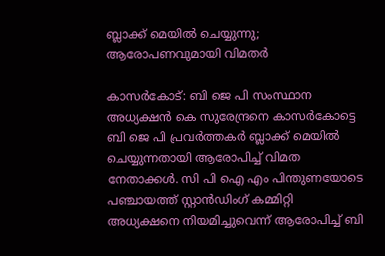ബ്ലാക്ക് മെയില്‍ ചെയ്യുന്നു; ആരോപണവുമായി വിമതര്‍

കാസര്‍കോട്: ബി ജെ പി സംസ്ഥാന അധ്യക്ഷന്‍ കെ സുരേന്ദ്രനെ കാസര്‍കോട്ടെ ബി ജെ പി പ്രവര്‍ത്തകര്‍ ബ്ലാക്ക് മെയില്‍ ചെയ്യുന്നതായി ആരോപിച്ച് വിമത നേതാക്കള്‍. സി പി ഐ എം പിന്തുണയോടെ പഞ്ചായത്ത് സ്റ്റാന്‍ഡിംഗ് കമ്മിറ്റി അധ്യക്ഷനെ നിയമിച്ചുവെന്ന് ആരോപിച്ച് ബി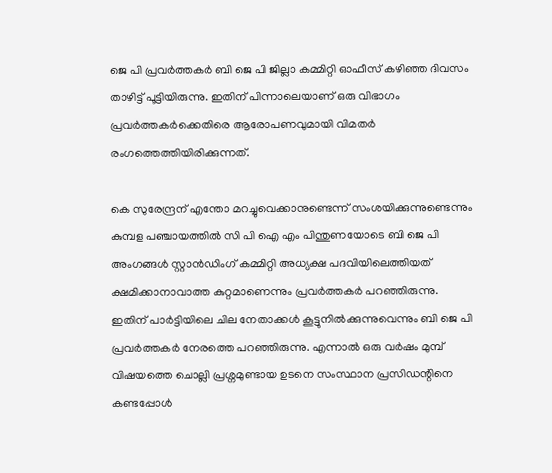ജെ പി പ്രവര്‍ത്തകര്‍ ബി ജെ പി ജില്ലാ കമ്മിറ്റി ഓഫീസ് കഴിഞ്ഞ ദിവസം താഴിട്ട് പൂട്ടിയിരുന്നു. ഇതിന് പിന്നാലെയാണ് ഒരു വിഭാഗം പ്രവര്‍ത്തകര്‍ക്കെതിരെ ആരോപണവുമായി വിമതര്‍ രംഗത്തെത്തിയിരിക്കുന്നത്.

കെ സുരേന്ദ്രന് എന്തോ മറച്ചുവെക്കാനുണ്ടെന്ന് സംശയിക്കുന്നുണ്ടെന്നും കുമ്പള പഞ്ചായത്തില്‍ സി പി ഐ എം പിന്തുണയോടെ ബി ജെ പി അംഗങ്ങള്‍ സ്റ്റാന്‍ഡിംഗ് കമ്മിറ്റി അധ്യക്ഷ പദവിയിലെത്തിയത് ക്ഷമിക്കാനാവാത്ത കുറ്റമാണെന്നും പ്രവര്‍ത്തകര്‍ പറഞ്ഞിരുന്നു. ഇതിന് പാര്‍ട്ടിയിലെ ചില നേതാക്കള്‍ കൂട്ടുനില്‍ക്കുന്നുവെന്നും ബി ജെ പി പ്രവര്‍ത്തകര്‍ നേരത്തെ പറഞ്ഞിരുന്നു. എന്നാല്‍ ഒരു വര്‍ഷം മുമ്പ് വിഷയത്തെ ചൊല്ലി പ്രശ്നമുണ്ടായ ഉടനെ സംസ്ഥാന പ്രസിഡന്റിനെ കണ്ടപ്പോള്‍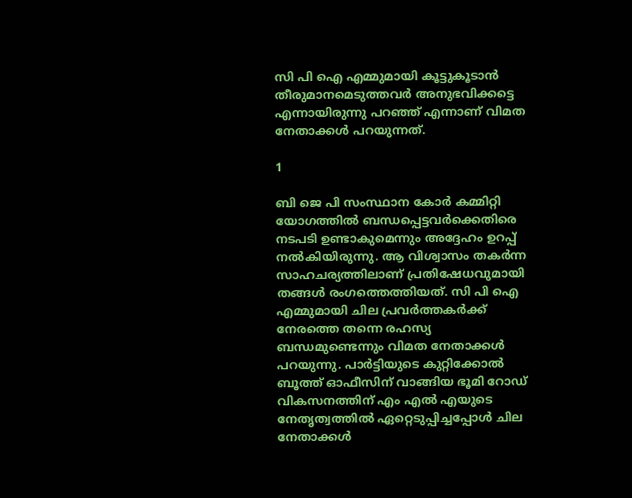സി പി ഐ എമ്മുമായി കൂട്ടുകൂടാന്‍ തീരുമാനമെടുത്തവര്‍ അനുഭവിക്കട്ടെ എന്നായിരുന്നു പറഞ്ഞ് എന്നാണ് വിമത നേതാക്കള്‍ പറയുന്നത്.

1

ബി ജെ പി സംസ്ഥാന കോര്‍ കമ്മിറ്റി യോഗത്തില്‍ ബന്ധപ്പെട്ടവര്‍ക്കെതിരെ നടപടി ഉണ്ടാകുമെന്നും അദ്ദേഹം ഉറപ്പ് നല്‍കിയിരുന്നു. ആ വിശ്വാസം തകര്‍ന്ന സാഹചര്യത്തിലാണ് പ്രതിഷേധവുമായി തങ്ങള്‍ രംഗത്തെത്തിയത്. സി പി ഐ എമ്മുമായി ചില പ്രവര്‍ത്തകര്‍ക്ക് നേരത്തെ തന്നെ രഹസ്യ ബന്ധമുണ്ടെന്നും വിമത നേതാക്കള്‍ പറയുന്നു. പാര്‍ട്ടിയുടെ കുറ്റിക്കോല്‍ ബൂത്ത് ഓഫീസിന് വാങ്ങിയ ഭൂമി റോഡ് വികസനത്തിന് എം എല്‍ എയുടെ നേതൃത്വത്തില്‍ ഏറ്റെടുപ്പിച്ചപ്പോള്‍ ചില നേതാക്കള്‍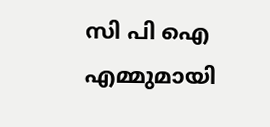സി പി ഐ എമ്മുമായി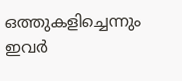ഒത്തുകളിച്ചെന്നും ഇവര്‍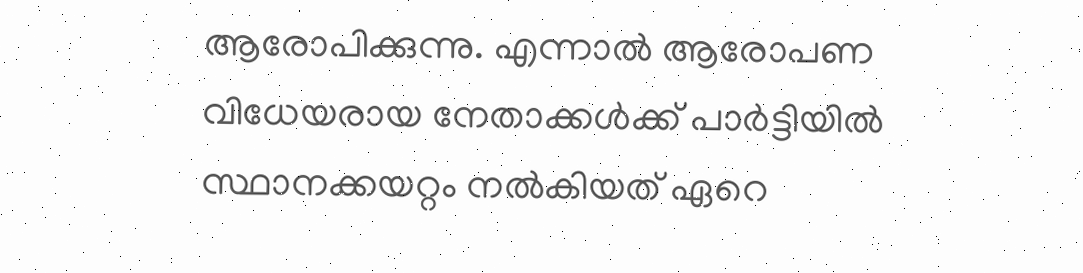ആരോപിക്കുന്നു. എന്നാല്‍ ആരോപണ വിധേയരായ നേതാക്കള്‍ക്ക് പാര്‍ട്ടിയില്‍ സ്ഥാനക്കയറ്റം നല്‍കിയത് ഏറെ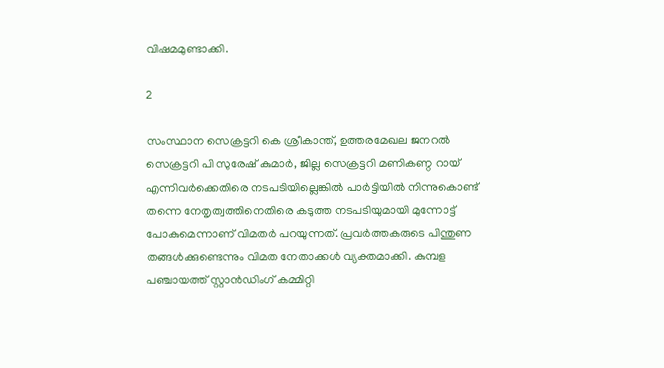വിഷമമുണ്ടാക്കി.

2

സംസ്ഥാന സെക്രട്ടറി കെ ശ്രീകാന്ത്, ഉത്തരമേഖല ജനറല്‍ സെക്രട്ടറി പി സുരേഷ് കുമാര്‍, ജില്ല സെക്രട്ടറി മണികണ്ഠ റായ് എന്നിവര്‍ക്കെതിരെ നടപടിയില്ലെങ്കില്‍ പാര്‍ട്ടിയില്‍ നിന്നുകൊണ്ട് തന്നെ നേതൃത്വത്തിനെതിരെ കടുത്ത നടപടിയുമായി മുന്നോട്ട് പോകുമെന്നാണ് വിമതര്‍ പറയുന്നത്. പ്രവര്‍ത്തകരുടെ പിന്തുണ തങ്ങള്‍ക്കുണ്ടെന്നും വിമത നേതാക്കള്‍ വ്യക്തമാക്കി. കുമ്പള പഞ്ചായത്ത് സ്റ്റാന്‍ഡിംഗ് കമ്മിറ്റി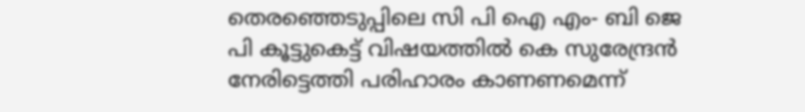തെരഞ്ഞെടുപ്പിലെ സി പി ഐ എം- ബി ജെ പി കൂട്ടുകെട്ട് വിഷയത്തില്‍ കെ സുരേന്ദ്രന്‍ നേരിട്ടെത്തി പരിഹാരം കാണണമെന്ന്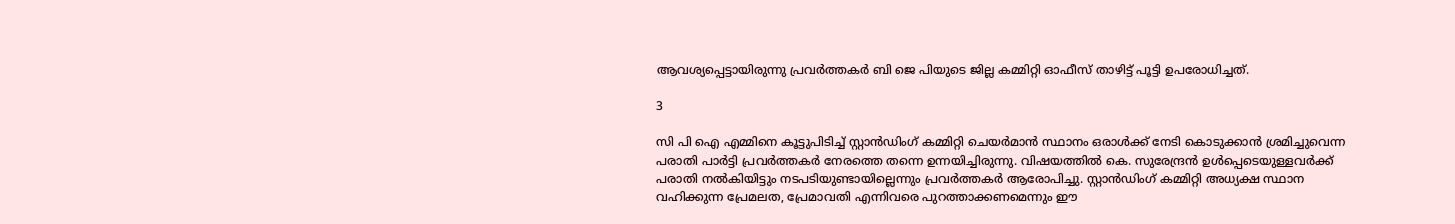ആവശ്യപ്പെട്ടായിരുന്നു പ്രവര്‍ത്തകര്‍ ബി ജെ പിയുടെ ജില്ല കമ്മിറ്റി ഓഫീസ് താഴിട്ട് പൂട്ടി ഉപരോധിച്ചത്.

3

സി പി ഐ എമ്മിനെ കൂട്ടുപിടിച്ച് സ്റ്റാന്‍ഡിംഗ് കമ്മിറ്റി ചെയര്‍മാന്‍ സ്ഥാനം ഒരാള്‍ക്ക് നേടി കൊടുക്കാന്‍ ശ്രമിച്ചുവെന്ന പരാതി പാര്‍ട്ടി പ്രവര്‍ത്തകര്‍ നേരത്തെ തന്നെ ഉന്നയിച്ചിരുന്നു. വിഷയത്തില്‍ കെ. സുരേന്ദ്രന്‍ ഉള്‍പ്പെടെയുള്ളവര്‍ക്ക് പരാതി നല്‍കിയിട്ടും നടപടിയുണ്ടായില്ലെന്നും പ്രവര്‍ത്തകര്‍ ആരോപിച്ചു. സ്റ്റാന്‍ഡിംഗ് കമ്മിറ്റി അധ്യക്ഷ സ്ഥാന വഹിക്കുന്ന പ്രേമലത, പ്രേമാവതി എന്നിവരെ പുറത്താക്കണമെന്നും ഈ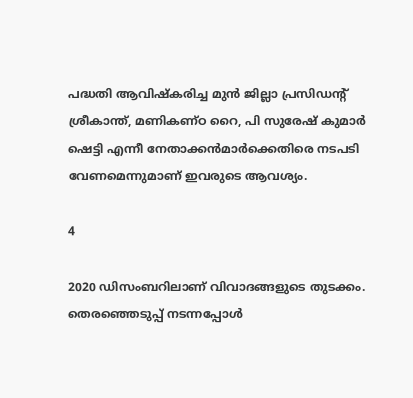പദ്ധതി ആവിഷ്‌കരിച്ച മുന്‍ ജില്ലാ പ്രസിഡന്റ് ശ്രീകാന്ത്, മണികണ്ഠ റൈ, പി സുരേഷ് കുമാര്‍ ഷെട്ടി എന്നീ നേതാക്കന്‍മാര്‍ക്കെതിരെ നടപടി വേണമെന്നുമാണ് ഇവരുടെ ആവശ്യം.

4

2020 ഡിസംബറിലാണ് വിവാദങ്ങളുടെ തുടക്കം. തെരഞ്ഞെടുപ്പ് നടന്നപ്പോള്‍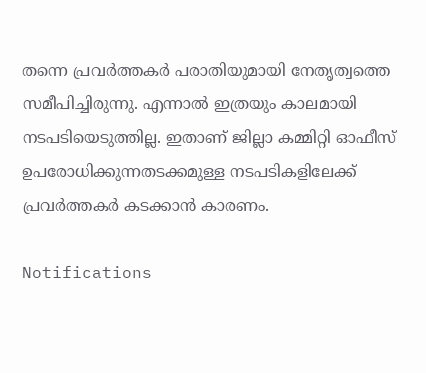തന്നെ പ്രവര്‍ത്തകര്‍ പരാതിയുമായി നേതൃത്വത്തെ സമീപിച്ചിരുന്നു. എന്നാല്‍ ഇത്രയും കാലമായി നടപടിയെടുത്തില്ല. ഇതാണ് ജില്ലാ കമ്മിറ്റി ഓഫീസ് ഉപരോധിക്കുന്നതടക്കമുള്ള നടപടികളിലേക്ക് പ്രവര്‍ത്തകര്‍ കടക്കാന്‍ കാരണം.

Notifications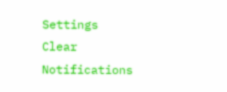Settings
Clear Notifications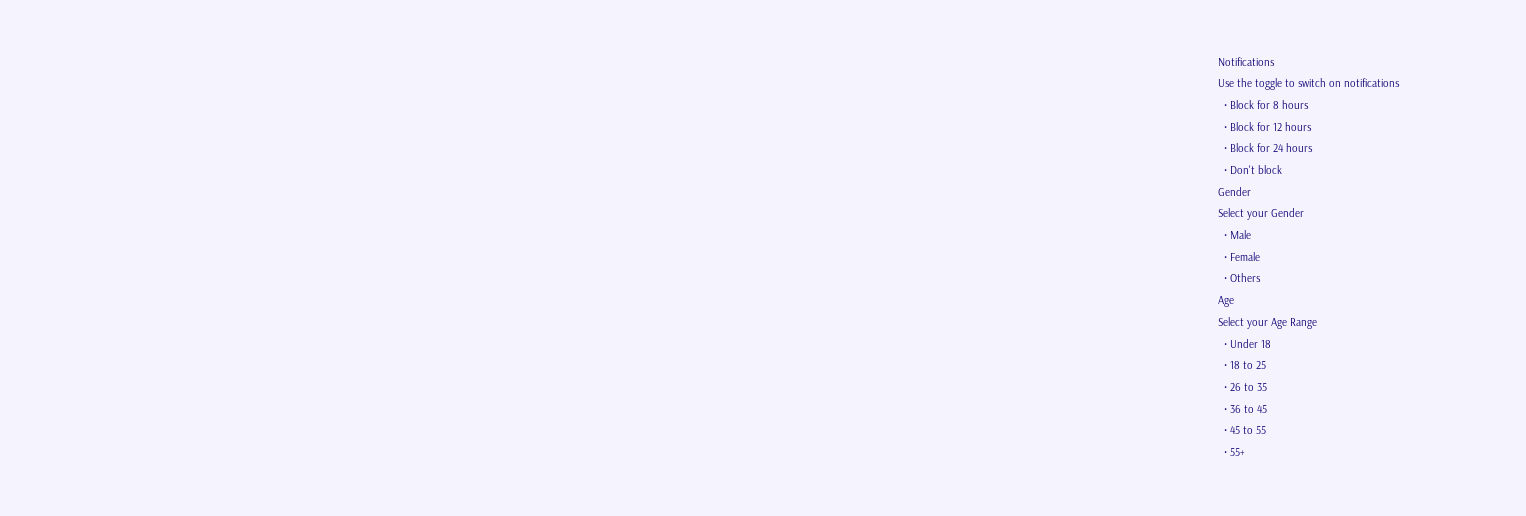Notifications
Use the toggle to switch on notifications
  • Block for 8 hours
  • Block for 12 hours
  • Block for 24 hours
  • Don't block
Gender
Select your Gender
  • Male
  • Female
  • Others
Age
Select your Age Range
  • Under 18
  • 18 to 25
  • 26 to 35
  • 36 to 45
  • 45 to 55
  • 55+